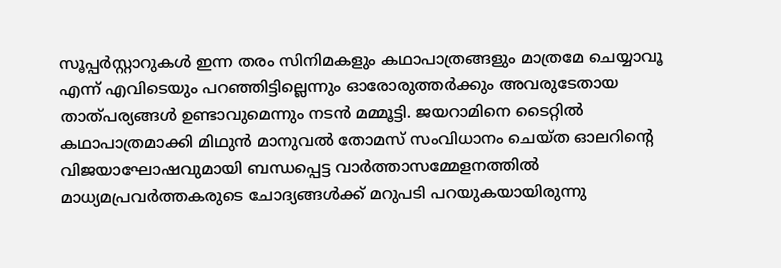സൂപ്പർസ്റ്റാറുകൾ ഇന്ന തരം സിനിമകളും കഥാപാത്രങ്ങളും മാത്രമേ ചെയ്യാവൂ എന്ന് എവിടെയും പറഞ്ഞിട്ടില്ലെന്നും ഓരോരുത്തർക്കും അവരുടേതായ താത്പര്യങ്ങൾ ഉണ്ടാവുമെന്നും നടൻ മമ്മൂട്ടി. ജയറാമിനെ ടൈറ്റിൽ കഥാപാത്രമാക്കി മിഥുൻ മാനുവൽ തോമസ് സംവിധാനം ചെയ്ത ഓലറിന്റെ വിജയാഘോഷവുമായി ബന്ധപ്പെട്ട വാർത്താസമ്മേളനത്തിൽ മാധ്യമപ്രവർത്തകരുടെ ചോദ്യങ്ങൾക്ക് മറുപടി പറയുകയായിരുന്നു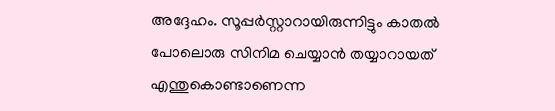അദ്ദേഹം. സൂപ്പർസ്റ്റാറായിരുന്നിട്ടും കാതൽ പോലൊരു സിനിമ ചെയ്യാൻ തയ്യാറായത് എന്തുകൊണ്ടാണെന്ന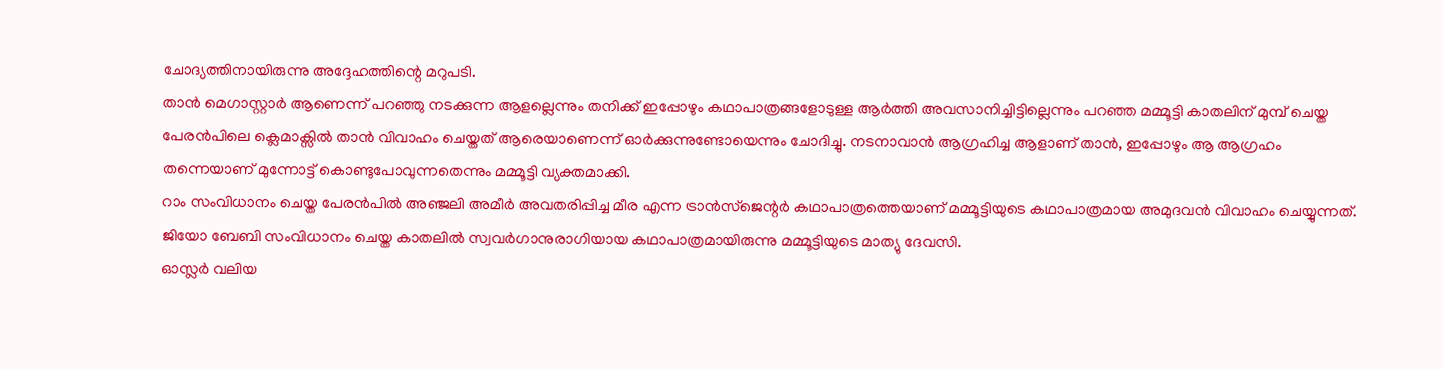ചോദ്യത്തിനായിരുന്നു അദ്ദേഹത്തിന്റെ മറുപടി.
താൻ മെഗാസ്റ്റാർ ആണെന്ന് പറഞ്ഞു നടക്കുന്ന ആളല്ലെന്നും തനിക്ക് ഇപ്പോഴും കഥാപാത്രങ്ങളോടുള്ള ആർത്തി അവസാനിച്ചിട്ടില്ലെന്നും പറഞ്ഞ മമ്മൂട്ടി കാതലിന് മുമ്പ് ചെയ്ത പേരൻപിലെ ക്ലെമാക്സിൽ താൻ വിവാഹം ചെയ്തത് ആരെയാണെന്ന് ഓർക്കുന്നുണ്ടോയെന്നും ചോദിച്ചു. നടനാവാൻ ആഗ്രഹിച്ച ആളാണ് താൻ, ഇപ്പോഴും ആ ആഗ്രഹം തന്നെയാണ് മുന്നോട്ട് കൊണ്ടുപോവുന്നതെന്നും മമ്മൂട്ടി വ്യക്തമാക്കി.
റാം സംവിധാനം ചെയ്ത പേരൻപിൽ അഞ്ജലി അമീർ അവതരിപ്പിച്ച മീര എന്ന ട്രാൻസ്ജെന്റർ കഥാപാത്രത്തെയാണ് മമ്മൂട്ടിയുടെ കഥാപാത്രമായ അമുദവൻ വിവാഹം ചെയ്യുന്നത്. ജിയോ ബേബി സംവിധാനം ചെയ്ത കാതലിൽ സ്വവർഗാനുരാഗിയായ കഥാപാത്രമായിരുന്നു മമ്മൂട്ടിയുടെ മാത്യു ദേവസി.
ഓസ്ലർ വലിയ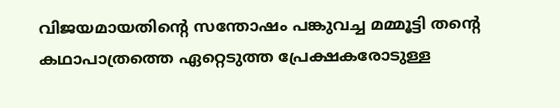വിജയമായതിന്റെ സന്തോഷം പങ്കുവച്ച മമ്മൂട്ടി തന്റെ കഥാപാത്രത്തെ ഏറ്റെടുത്ത പ്രേക്ഷകരോടുള്ള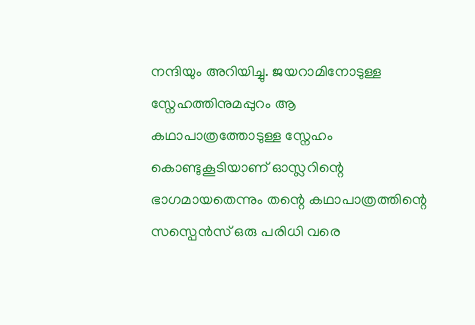നന്ദിയും അറിയിച്ചു. ജയറാമിനോടുള്ള സ്നേഹത്തിനുമപ്പുറം ആ കഥാപാത്രത്തോടുള്ള സ്നേഹം കൊണ്ടുകൂടിയാണ് ഓസ്ലറിന്റെ ഭാഗമായതെന്നും തന്റെ കഥാപാത്രത്തിന്റെ സസ്പെൻസ് ഒരു പരിധി വരെ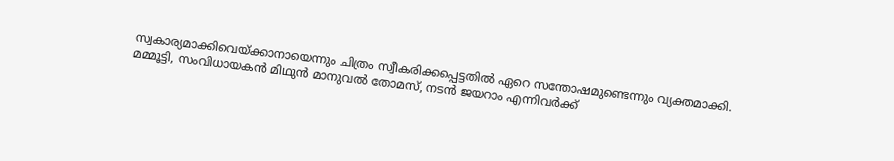സ്വകാര്യമാക്കിവെയ്ക്കാനായെന്നും ചിത്രം സ്വീകരിക്കപ്പെട്ടതിൽ ഏറെ സന്തോഷമുണ്ടെന്നും വ്യക്തമാക്കി.
മമ്മൂട്ടി, സംവിധായകൻ മിഥുൻ മാനുവൽ തോമസ്, നടൻ ജയറാം എന്നിവർക്ക്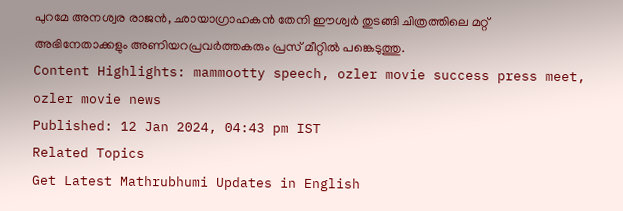പുറമേ അനശ്വര രാജൻ, ഛായാഗ്രാഹകൻ തേനി ഈശ്വർ തുടങ്ങി ചിത്രത്തിലെ മറ്റ് അഭിനേതാക്കളും അണിയറപ്രവർത്തകരും പ്രസ് മീറ്റിൽ പങ്കെടുത്തു.
Content Highlights: mammootty speech, ozler movie success press meet, ozler movie news
Published: 12 Jan 2024, 04:43 pm IST
Related Topics
Get Latest Mathrubhumi Updates in English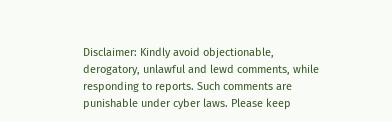Disclaimer: Kindly avoid objectionable, derogatory, unlawful and lewd comments, while responding to reports. Such comments are punishable under cyber laws. Please keep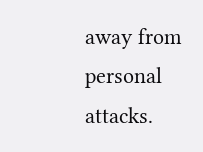away from personal attacks.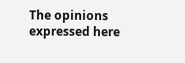The opinions expressed here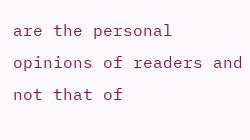are the personal opinions of readers and not that of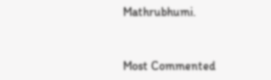Mathrubhumi.


Most Commented